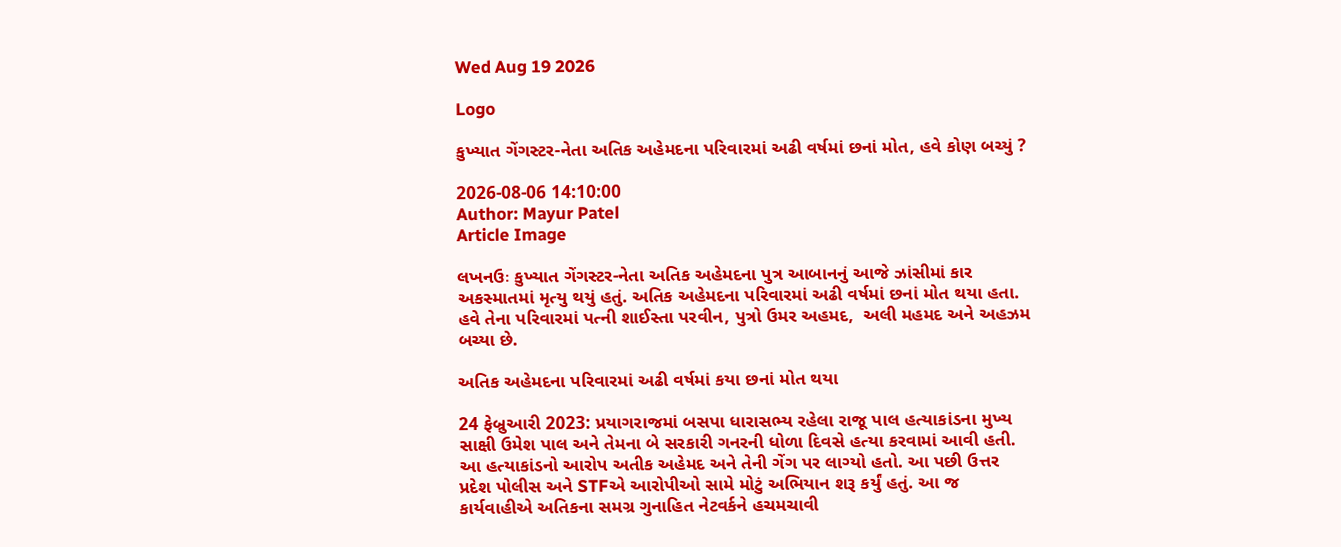Wed Aug 19 2026

Logo

કુખ્યાત ગેંગસ્ટર-નેતા અતિક અહેમદના પરિવારમાં અઢી વર્ષમાં છનાં મોત, હવે કોણ બચ્યું ?

2026-08-06 14:10:00
Author: Mayur Patel
Article Image

લખનઉઃ કુખ્યાત ગેંગસ્ટર-નેતા અતિક અહેમદના પુત્ર આબાનનું આજે ઝાંસીમાં કાર અકસ્માતમાં મૃત્યુ થયું હતું. અતિક અહેમદના પરિવારમાં અઢી વર્ષમાં છનાં મોત થયા હતા. હવે તેના પરિવારમાં પત્ની શાઈસ્તા પરવીન, પુત્રો ઉમર અહમદ,  અલી મહમદ અને અહઝમ બચ્યા છે.

અતિક અહેમદના પરિવારમાં અઢી વર્ષમાં કયા છનાં મોત થયા

24 ફેબ્રુઆરી 2023: પ્રયાગરાજમાં બસપા ધારાસભ્ય રહેલા રાજૂ પાલ હત્યાકાંડના મુખ્ય સાક્ષી ઉમેશ પાલ અને તેમના બે સરકારી ગનરની ધોળા દિવસે હત્યા કરવામાં આવી હતી. આ હત્યાકાંડનો આરોપ અતીક અહેમદ અને તેની ગેંગ પર લાગ્યો હતો. આ પછી ઉત્તર પ્રદેશ પોલીસ અને STFએ આરોપીઓ સામે મોટું અભિયાન શરૂ કર્યું હતું. આ જ કાર્યવાહીએ અતિકના સમગ્ર ગુનાહિત નેટવર્કને હચમચાવી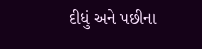દીધું અને પછીના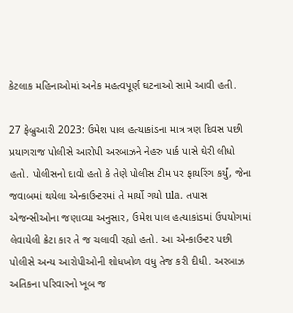કેટલાક મહિનાઓમાં અનેક મહત્વપૂર્ણ ઘટનાઓ સામે આવી હતી.

27 ફેબ્રુઆરી 2023: ઉમેશ પાલ હત્યાકાંડના માત્ર ત્રણ દિવસ પછી પ્રયાગરાજ પોલીસે આરોપી અરબાઝને નેહરુ પાર્ક પાસે ઘેરી લીધો હતો. પોલીસનો દાવો હતો કે તેણે પોલીસ ટીમ પર ફાયરિંગ કર્યું, જેના જવાબમાં થયેલા એન્કાઉન્ટરમાં તે માર્યો ગયો ula. તપાસ એજન્સીઓના જણાવ્યા અનુસાર, ઉમેશ પાલ હત્યાકાંડમાં ઉપયોગમાં લેવાયેલી ક્રેટા કાર તે જ ચલાવી રહ્યો હતો. આ એન્કાઉન્ટર પછી પોલીસે અન્ય આરોપીઓની શોધખોળ વધુ તેજ કરી દીધી. અરબાઝ અતિકના પરિવારનો ખૂબ જ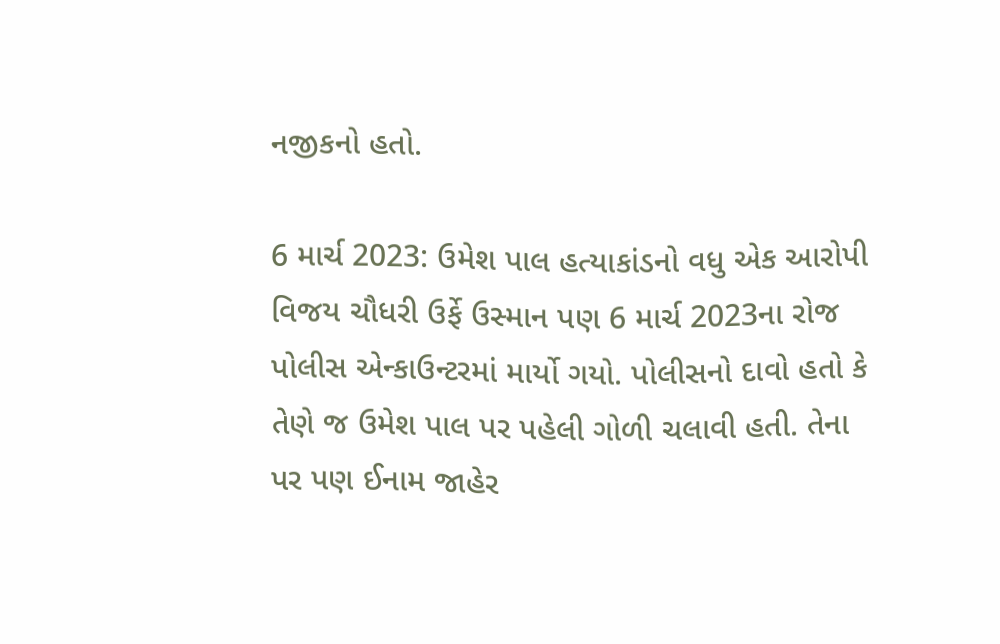નજીકનો હતો.

6 માર્ચ 2023: ઉમેશ પાલ હત્યાકાંડનો વધુ એક આરોપી વિજય ચૌધરી ઉર્ફે ઉસ્માન પણ 6 માર્ચ 2023ના રોજ પોલીસ એન્કાઉન્ટરમાં માર્યો ગયો. પોલીસનો દાવો હતો કે તેણે જ ઉમેશ પાલ પર પહેલી ગોળી ચલાવી હતી. તેના પર પણ ઈનામ જાહેર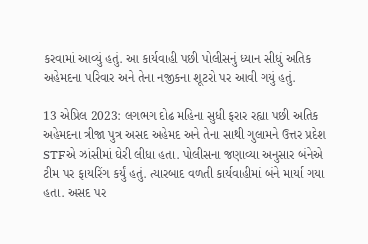કરવામાં આવ્યું હતું. આ કાર્યવાહી પછી પોલીસનું ધ્યાન સીધું અતિક અહેમદના પરિવાર અને તેના નજીકના શૂટરો પર આવી ગયું હતું.

13 એપ્રિલ 2023: લગભગ દોઢ મહિના સુધી ફરાર રહ્યા પછી અતિક અહેમદના ત્રીજા પુત્ર અસદ અહેમદ અને તેના સાથી ગુલામને ઉત્તર પ્રદેશ STFએ ઝાંસીમાં ઘેરી લીધા હતા. પોલીસના જણાવ્યા અનુસાર બંનેએ ટીમ પર ફાયરિંગ કર્યું હતું. ત્યારબાદ વળતી કાર્યવાહીમાં બંને માર્યા ગયા હતા. અસદ પર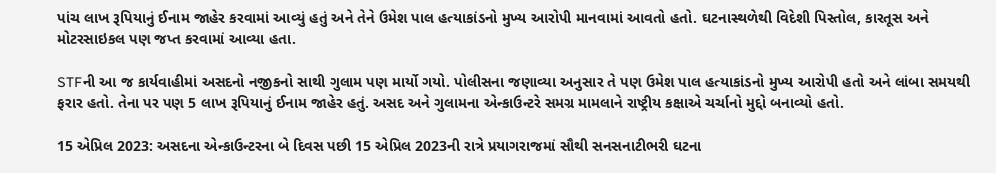પાંચ લાખ રૂપિયાનું ઈનામ જાહેર કરવામાં આવ્યું હતું અને તેને ઉમેશ પાલ હત્યાકાંડનો મુખ્ય આરોપી માનવામાં આવતો હતો. ઘટનાસ્થળેથી વિદેશી પિસ્તોલ, કારતૂસ અને મોટરસાઇકલ પણ જપ્ત કરવામાં આવ્યા હતા.

STFની આ જ કાર્યવાહીમાં અસદનો નજીકનો સાથી ગુલામ પણ માર્યો ગયો. પોલીસના જણાવ્યા અનુસાર તે પણ ઉમેશ પાલ હત્યાકાંડનો મુખ્ય આરોપી હતો અને લાંબા સમયથી ફરાર હતો. તેના પર પણ 5 લાખ રૂપિયાનું ઈનામ જાહેર હતું. અસદ અને ગુલામના એન્કાઉન્ટરે સમગ્ર મામલાને રાષ્ટ્રીય કક્ષાએ ચર્ચાનો મુદ્દો બનાવ્યો હતો.

15 એપ્રિલ 2023: અસદના એન્કાઉન્ટરના બે દિવસ પછી 15 એપ્રિલ 2023ની રાત્રે પ્રયાગરાજમાં સૌથી સનસનાટીભરી ઘટના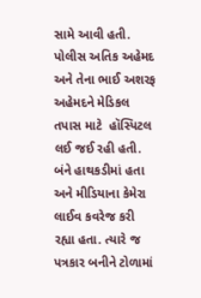સામે આવી હતી. પોલીસ અતિક અહેમદ અને તેના ભાઈ અશરફ અહેમદને મેડિકલ તપાસ માટે  હૉસ્પિટલ લઈ જઈ રહી હતી. બંને હાથકડીમાં હતા અને મીડિયાના કેમેરા લાઈવ કવરેજ કરી રહ્યા હતા. ત્યારે જ પત્રકાર બનીને ટોળામાં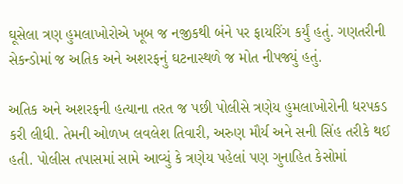ઘૂસેલા ત્રણ હુમલાખોરોએ ખૂબ જ નજીકથી બંને પર ફાયરિંગ કર્યું હતું. ગણતરીની સેકન્ડોમાં જ અતિક અને અશરફનું ઘટનાસ્થળે જ મોત નીપજ્યું હતું.

અતિક અને અશરફની હત્યાના તરત જ પછી પોલીસે ત્રણેય હુમલાખોરોની ધરપકડ કરી લીધી. તેમની ઓળખ લવલેશ તિવારી, અરુણ મૌર્ય અને સની સિંહ તરીકે થઈ હતી. પોલીસ તપાસમાં સામે આવ્યું કે ત્રણેય પહેલાં પણ ગુનાહિત કેસોમાં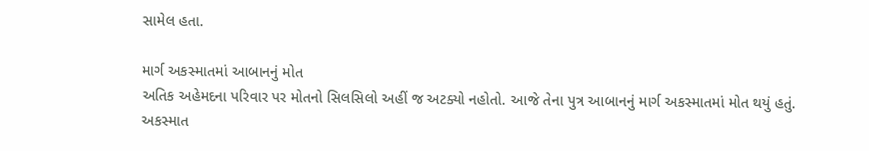સામેલ હતા.

માર્ગ અકસ્માતમાં આબાનનું મોત
અતિક અહેમદના પરિવાર પર મોતનો સિલસિલો અહીં જ અટક્યો નહોતો. આજે તેના પુત્ર આબાનનું માર્ગ અકસ્માતમાં મોત થયું હતું. અકસ્માત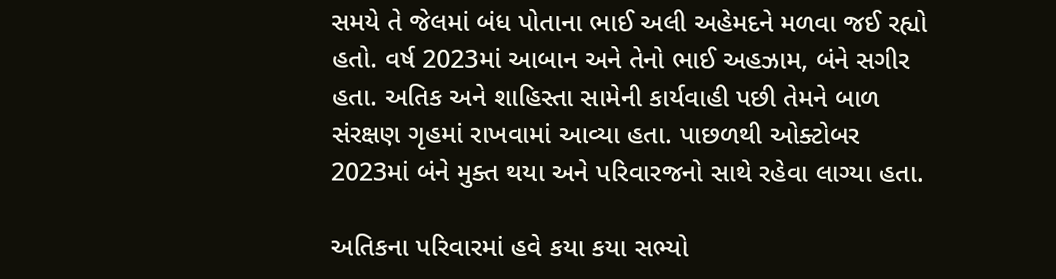સમયે તે જેલમાં બંધ પોતાના ભાઈ અલી અહેમદને મળવા જઈ રહ્યો હતો. વર્ષ 2023માં આબાન અને તેનો ભાઈ અહઝામ, બંને સગીર હતા. અતિક અને શાહિસ્તા સામેની કાર્યવાહી પછી તેમને બાળ સંરક્ષણ ગૃહમાં રાખવામાં આવ્યા હતા. પાછળથી ઓક્ટોબર 2023માં બંને મુક્ત થયા અને પરિવારજનો સાથે રહેવા લાગ્યા હતા.

અતિકના પરિવારમાં હવે કયા કયા સભ્યો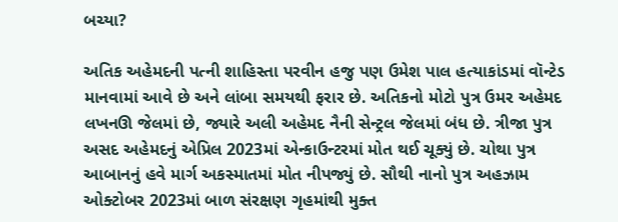બચ્યા?

અતિક અહેમદની પત્ની શાહિસ્તા પરવીન હજુ પણ ઉમેશ પાલ હત્યાકાંડમાં વૉન્ટેડ માનવામાં આવે છે અને લાંબા સમયથી ફરાર છે. અતિકનો મોટો પુત્ર ઉમર અહેમદ લખનઊ જેલમાં છે, જ્યારે અલી અહેમદ નૈની સેન્ટ્રલ જેલમાં બંધ છે. ત્રીજા પુત્ર અસદ અહેમદનું એપ્રિલ 2023માં એન્કાઉન્ટરમાં મોત થઈ ચૂક્યું છે. ચોથા પુત્ર આબાનનું હવે માર્ગ અકસ્માતમાં મોત નીપજ્યું છે. સૌથી નાનો પુત્ર અહઝામ ઓક્ટોબર 2023માં બાળ સંરક્ષણ ગૃહમાંથી મુક્ત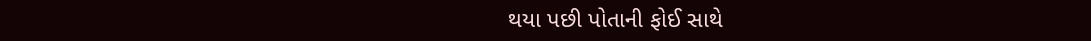થયા પછી પોતાની ફોઈ સાથે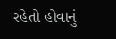રહેતો હોવાનું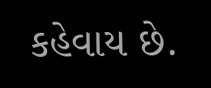કહેવાય છે.